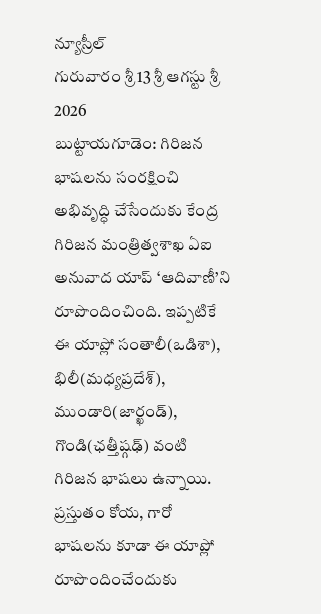న్యూస్రీల్
గురువారం శ్రీ 13 శ్రీ ఆగస్టు శ్రీ 2026
బుట్టాయగూడెం: గిరిజన భాషలను సంరక్షించి అభివృద్ధి చేసేందుకు కేంద్ర గిరిజన మంత్రిత్వశాఖ ఏఐ అనువాద యాప్ ‘ఆదివాణీ’ని రూపొందించింది. ఇప్పటికే ఈ యాప్లో సంతాలీ(ఒడిశా), భిలీ(మధ్యప్రదేశ్), ముండారి(జార్ఖండ్), గొండి(ఛత్తీష్గఢ్) వంటి గిరిజన భాషలు ఉన్నాయి. ప్రస్తుతం కోయ, గారో భాషలను కూడా ఈ యాప్లో రూపొందించేందుకు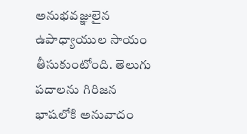అనుభవజ్ఞులైన ఉపాధ్యాయుల సాయం తీసుకుంటోంది. తెలుగు పదాలను గిరిజన భాషలోకి అనువాదం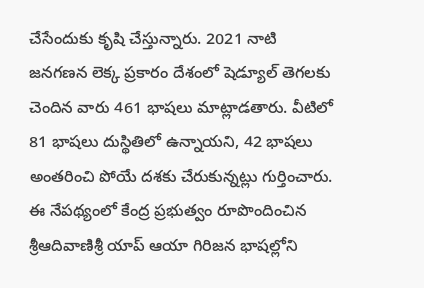చేసేందుకు కృషి చేస్తున్నారు. 2021 నాటి జనగణన లెక్క ప్రకారం దేశంలో షెడ్యూల్ తెగలకు చెందిన వారు 461 భాషలు మాట్లాడతారు. వీటిలో 81 భాషలు దుస్థితిలో ఉన్నాయని, 42 భాషలు అంతరించి పోయే దశకు చేరుకున్నట్లు గుర్తించారు. ఈ నేపథ్యంలో కేంద్ర ప్రభుత్వం రూపొందించిన శ్రీఆదివాణిశ్రీ యాప్ ఆయా గిరిజన భాషల్లోని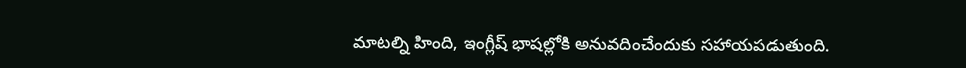మాటల్ని హింది, ఇంగ్లీష్ భాషల్లోకి అనువదించేందుకు సహాయపడుతుంది.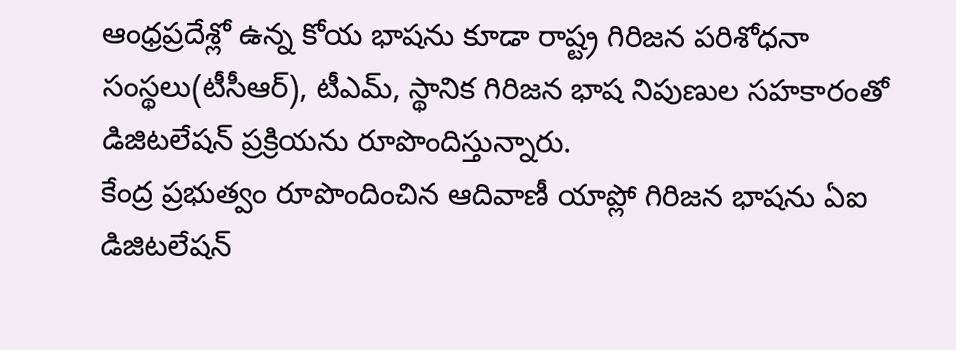ఆంధ్రప్రదేశ్లో ఉన్న కోయ భాషను కూడా రాష్ట్ర గిరిజన పరిశోధనా సంస్థలు(టీసీఆర్), టీఎమ్, స్థానిక గిరిజన భాష నిపుణుల సహకారంతో డిజిటలేషన్ ప్రక్రియను రూపొందిస్తున్నారు.
కేంద్ర ప్రభుత్వం రూపొందించిన ఆదివాణీ యాప్లో గిరిజన భాషను ఏఐ డిజిటలేషన్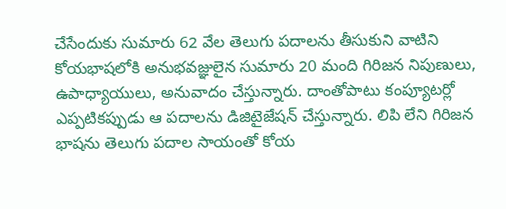చేసేందుకు సుమారు 62 వేల తెలుగు పదాలను తీసుకుని వాటిని కోయభాషలోకి అనుభవజ్ఞులైన సుమారు 20 మంది గిరిజన నిపుణులు, ఉపాధ్యాయులు, అనువాదం చేస్తున్నారు. దాంతోపాటు కంప్యూటర్లో ఎప్పటికప్పుడు ఆ పదాలను డిజిటైజేషన్ చేస్తున్నారు. లిపి లేని గిరిజన భాషను తెలుగు పదాల సాయంతో కోయ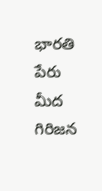భారతి పేరు మీద గిరిజన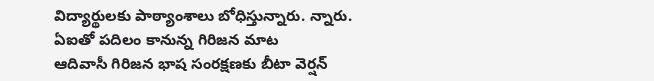విద్యార్థులకు పాఠ్యాంశాలు బోధిస్తున్నారు. న్నారు.
ఏఐతో పదిలం కానున్న గిరిజన మాట
ఆదివాసీ గిరిజన భాష సంరక్షణకు బీటా వెర్షన్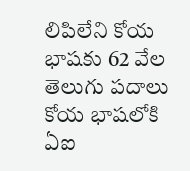లిపిలేని కోయ భాషకు 62 వేల తెలుగు పదాలు
కోయ భాషలోకి ఏఐ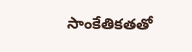సాంకేతికతతో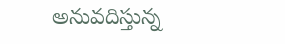అనువదిస్తున్న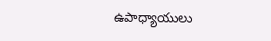ఉపాధ్యాయులు